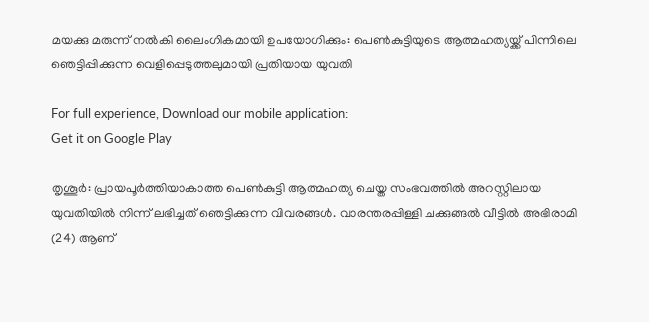മയക്കു മരുന്ന് നല്‍കി ലൈംഗികമായി ഉപയോഗിക്കും: പെണ്‍കുട്ടിയുടെ ആത്മഹത്യയ്ക്ക് പിന്നിലെ ഞെട്ടിപ്പിക്കുന്ന വെളിപ്പെടുത്തലുമായി പ്രതിയായ യുവതി

For full experience, Download our mobile application:
Get it on Google Play

തൃശൂര്‍: പ്രായപൂര്‍ത്തിയാകാത്ത പെണ്‍കുട്ടി ആത്മഹത്യ ചെയ്ത സംഭവത്തില്‍ അറസ്റ്റിലായ യുവതിയില്‍ നിന്ന് ലഭിച്ചത് ഞെട്ടിക്കുന്ന വിവരങ്ങള്‍. വാരന്തരപ്പിള്ളി ചക്കുങ്ങല്‍ വീട്ടില്‍ അഭിരാമി (24) ആണ്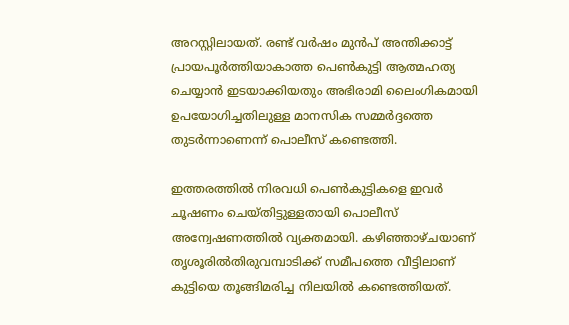അറസ്റ്റിലായത്. രണ്ട് വര്‍ഷം മുന്‍പ് അന്തിക്കാട്ട് പ്രായപൂര്‍ത്തിയാകാത്ത പെണ്‍കുട്ടി ആത്മഹത്യ ചെയ്യാന്‍ ഇടയാക്കിയതും അഭിരാമി ലൈംഗികമായി ഉപയോഗിച്ചതിലുള്ള മാനസിക സമ്മര്‍ദ്ദത്തെ തുടര്‍ന്നാണെന്ന് പൊലീസ് കണ്ടെത്തി.

ഇത്തരത്തില്‍ നിരവധി പെണ്‍കുട്ടികളെ ഇവര്‍ ചൂഷണം ചെയ്തിട്ടുള്ളതായി പൊലീസ് അന്വേഷണത്തില്‍ വ്യക്തമായി. കഴിഞ്ഞാഴ്ചയാണ് തൃശൂരില്‍തിരുവമ്പാടിക്ക്‌ സമീപത്തെ വീട്ടിലാണ് കുട്ടിയെ തൂങ്ങിമരിച്ച നിലയില്‍ കണ്ടെത്തിയത്.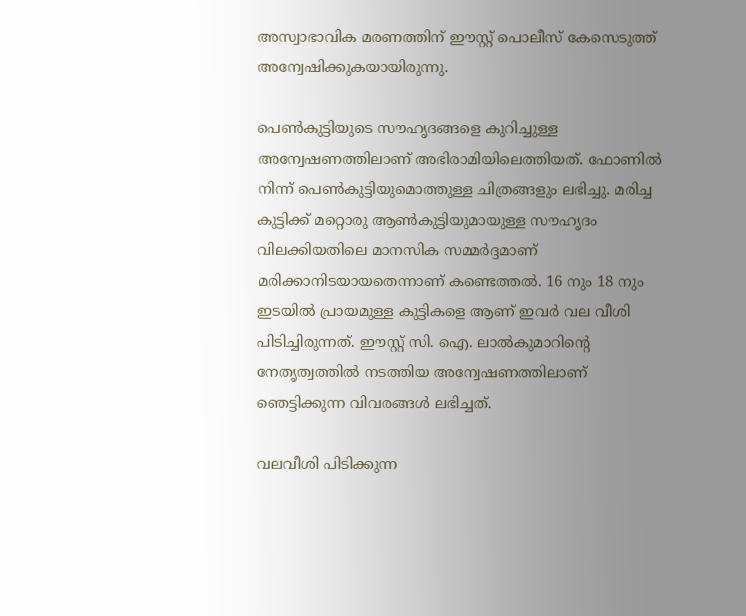അസ്വാഭാവിക മരണത്തിന് ഈസ്റ്റ് പൊലീസ് കേസെടുത്ത് അന്വേഷിക്കുകയായിരുന്നു.

പെണ്‍കുട്ടിയുടെ സൗഹൃദങ്ങളെ കുറിച്ചുള്ള അന്വേഷണത്തിലാണ് അഭിരാമിയിലെത്തിയത്. ഫോണില്‍ നിന്ന് പെണ്‍കുട്ടിയുമൊത്തുള്ള ചിത്രങ്ങളും ലഭിച്ചു. മരിച്ച കുട്ടിക്ക് മറ്റൊരു ആണ്‍കുട്ടിയുമായുള്ള സൗഹൃദം വിലക്കിയതിലെ മാനസിക സമ്മര്‍ദ്ദമാണ് മരിക്കാനിടയായതെന്നാണ് കണ്ടെത്തല്‍. 16 നും 18 നും ഇടയില്‍ പ്രായമുള്ള കുട്ടികളെ ആണ് ഇവര്‍ വല വീശി പിടിച്ചിരുന്നത്. ഈസ്റ്റ് സി. ഐ. ലാല്‍കുമാറിന്‍റെ നേതൃത്വത്തില്‍ നടത്തിയ അന്വേഷണത്തിലാണ് ഞെട്ടിക്കുന്ന വിവരങ്ങള്‍ ലഭിച്ചത്.

വലവീശി പിടിക്കുന്ന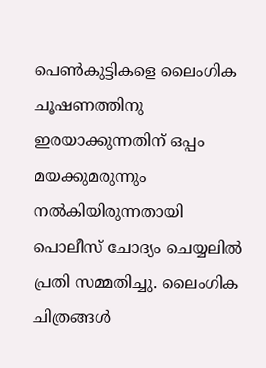പെണ്‍കുട്ടികളെ ലൈംഗിക ചൂഷണത്തിനു ഇരയാക്കുന്നതിന് ഒപ്പം മയക്കുമരുന്നും നല്‍കിയിരുന്നതായി പൊലീസ് ചോദ്യം ചെയ്യലില്‍ പ്രതി സമ്മതിച്ചു. ലൈംഗിക ചിത്രങ്ങള്‍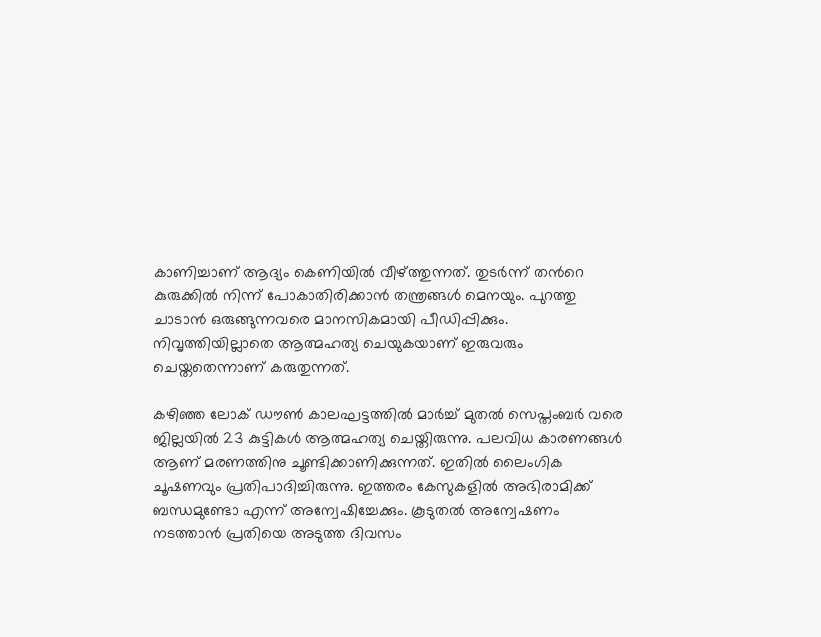കാണിച്ചാണ് ആദ്യം കെണിയില്‍ വീഴ്ത്തുന്നത്. തുടര്‍ന്ന് തന്‍റെ കുരുക്കില്‍ നിന്ന് പോകാതിരിക്കാന്‍ തന്ത്രങ്ങള്‍ മെനയും. പുറത്തു ചാടാന്‍ ഒരുങ്ങുന്നവരെ മാനസികമായി പീഡിപ്പിക്കും. നിവൃത്തിയില്ലാതെ ആത്മഹത്യ ചെയുകയാണ് ഇരുവരും ചെയ്തതെന്നാണ് കരുതുന്നത്.

കഴിഞ്ഞ ലോക് ഡൗണ്‍ കാലഘട്ടത്തില്‍ മാര്‍ച്ച് മുതല്‍ സെപ്തംബര്‍ വരെ ജില്ലയില്‍ 23 കുട്ടികള്‍ ആത്മഹത്യ ചെയ്തിരുന്നു. പലവിധ കാരണങ്ങള്‍ ആണ് മരണത്തിനു ചൂണ്ടിക്കാണിക്കുന്നത്. ഇതില്‍ ലൈംഗിക ചൂഷണവും പ്രതിപാദിച്ചിരുന്നു. ഇത്തരം കേസുകളില്‍ അഭിരാമിക്ക് ബന്ധമുണ്ടോ എന്ന് അന്വേഷിച്ചേക്കും. കൂടുതല്‍ അന്വേഷണം നടത്താന്‍ പ്രതിയെ അടുത്ത ദിവസം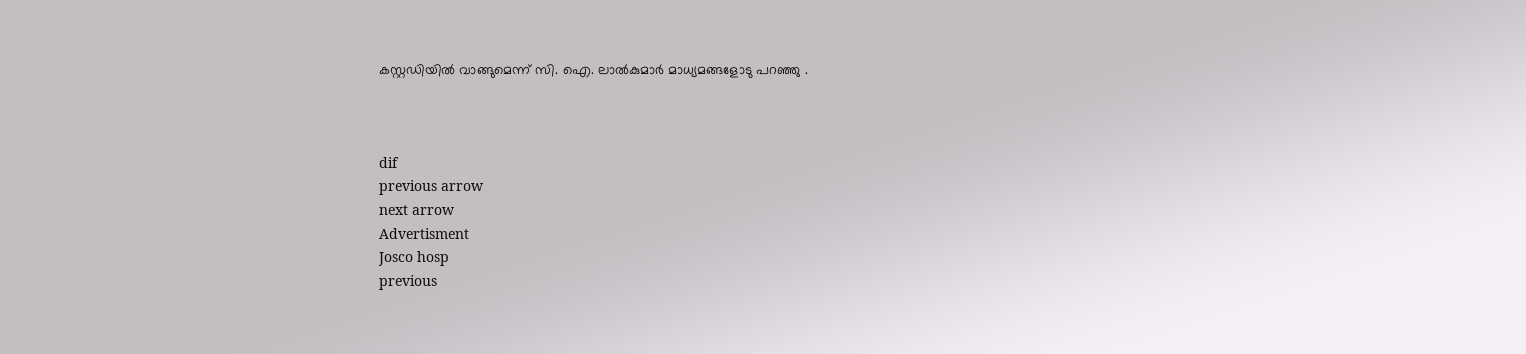കസ്റ്റഡിയില്‍ വാങ്ങുമെന്ന് സി. ഐ. ലാല്‍കുമാര്‍ മാധ്യമങ്ങളോടു പറഞ്ഞു .



dif
previous arrow
next arrow
Advertisment
Josco hosp
previous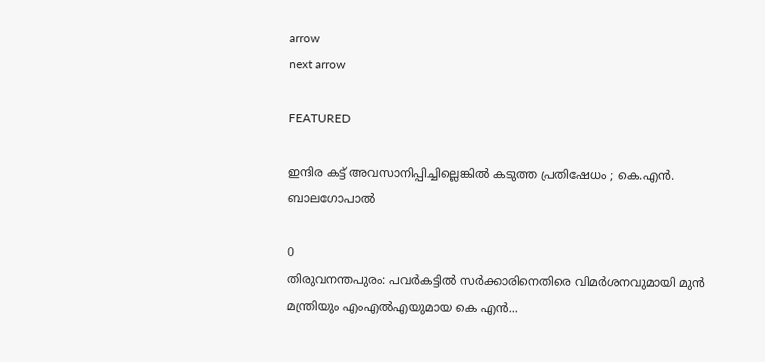arrow
next arrow

FEATURED

ഇന്ദിര കട്ട് അവസാനിപ്പിച്ചില്ലെങ്കിൽ കടുത്ത പ്രതിഷേധം ; കെ.എൻ. ബാലഗോപാൽ

0
തിരുവനന്തപുരം: പവര്‍കട്ടില്‍ സര്‍ക്കാരിനെതിരെ വിമര്‍ശനവുമായി മുന്‍ മന്ത്രിയും എംഎല്‍എയുമായ കെ എന്‍...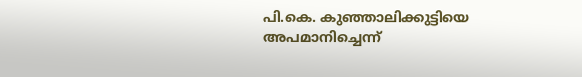പി.കെ. കുഞ്ഞാലിക്കുട്ടിയെ അപമാനിച്ചെന്ന്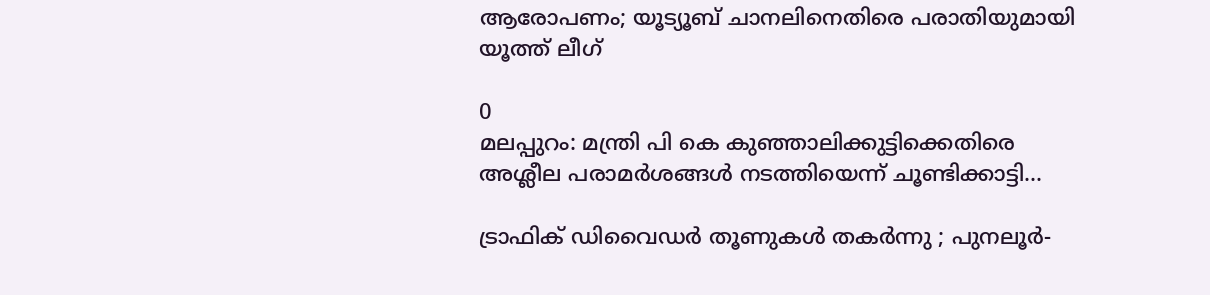ആരോപണം; യൂട്യൂബ് ചാനലിനെതിരെ പരാതിയുമായി യൂത്ത് ലീഗ്

0
മലപ്പുറം: മന്ത്രി പി കെ കുഞ്ഞാലിക്കുട്ടിക്കെതിരെ അശ്ലീല പരാമര്‍ശങ്ങള്‍ നടത്തിയെന്ന് ചൂണ്ടിക്കാട്ടി...

ട്രാഫിക് ഡിവൈഡർ തൂണുകൾ തകർന്നു ; പുനലൂർ-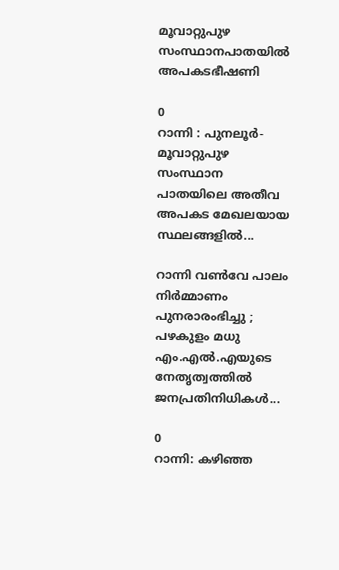മൂവാറ്റുപുഴ സംസ്ഥാനപാതയിൽ അപകടഭീഷണി

0
റാന്നി : പുനലൂർ-മൂവാറ്റുപുഴ സംസ്ഥാന പാതയിലെ അതീവ അപകട മേഖലയായ സ്ഥലങ്ങളില്‍...

റാന്നി വൺവേ പാലം നിർമ്മാണം പുനരാരംഭിച്ചു ; പഴകുളം മധു എം.എൽ.എയുടെ നേതൃത്വത്തിൽ ജനപ്രതിനിധികൾ...

0
റാന്നി: കഴിഞ്ഞ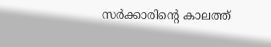സർക്കാരിൻ്റെ കാലത്ത്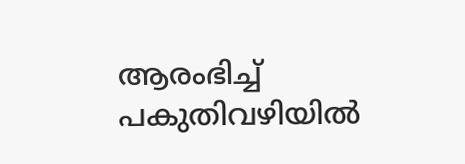ആരംഭിച്ച് പകുതിവഴിയിൽ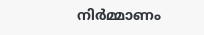നിർമ്മാണം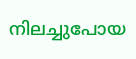നിലച്ചുപോയ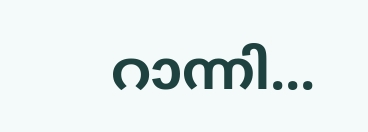റാന്നി...